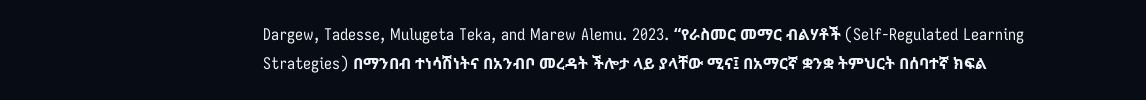Dargew, Tadesse, Mulugeta Teka, and Marew Alemu. 2023. “የራስመር መማር ብልሃቶች (Self-Regulated Learning Strategies) በማንበብ ተነሳሽነትና በአንብቦ መረዳት ችሎታ ላይ ያላቸው ሚና፤ በአማርኛ ቋንቋ ትምህርት በሰባተኛ ክፍል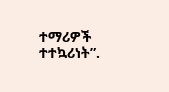ተማሪዎች ተተኳሪነት”.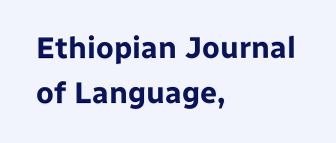Ethiopian Journal of Language,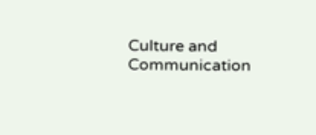Culture and Communication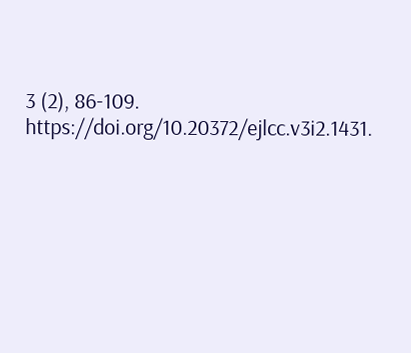3 (2), 86-109. https://doi.org/10.20372/ejlcc.v3i2.1431.